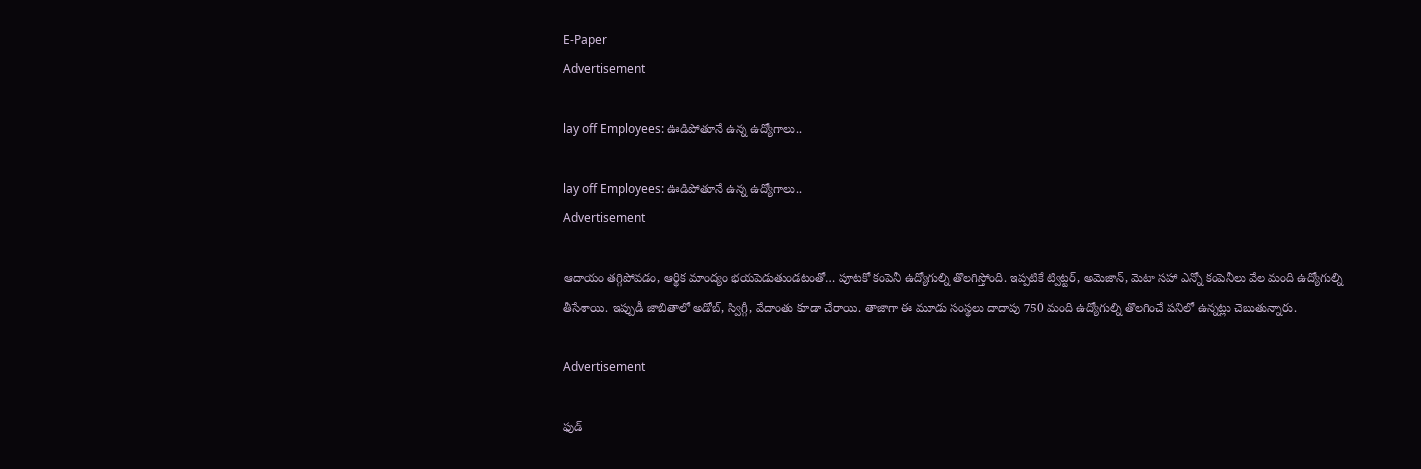E-Paper
Advertisement

lay off Employees: ఊడిపోతూనే ఉన్న ఉద్యోగాలు..

lay off Employees: ఊడిపోతూనే ఉన్న ఉద్యోగాలు..
Advertisement

ఆదాయం తగ్గిపోవడం, ఆర్థిక మాంద్యం భయపెడుతుండటంతో… పూటకో కంపెనీ ఉద్యోగుల్ని తొలగిస్తోంది. ఇప్పటికే ట్విట్టర్, అమెజాన్, మెటా సహా ఎన్నో కంపెనీలు వేల మంది ఉద్యోగుల్ని తీసేశాయి. ఇప్పుడీ జాబితాలో అడోబ్, స్విగ్గీ, వేదాంతు కూడా చేరాయి. తాజాగా ఈ మూడు సంస్థలు దాదాపు 750 మంది ఉద్యోగుల్ని తొలగించే పనిలో ఉన్నట్లు చెబుతున్నారు.

Advertisement

ఫుడ్‌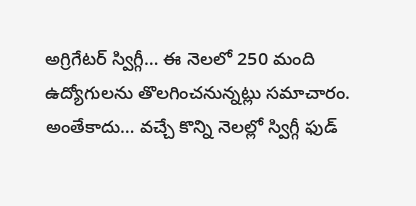అగ్రిగేటర్‌ స్విగ్గీ… ఈ నెలలో 250 మంది ఉద్యోగులను తొలగించనున్నట్లు సమాచారం. అంతేకాదు… వచ్చే కొన్ని నెలల్లో స్విగ్గీ ఫుడ్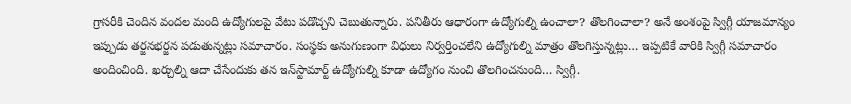గ్రాసరీకి చెందిన వందల మంది ఉద్యోగులపై వేటు పడొచ్చని చెబుతున్నారు. పనితీరు ఆధారంగా ఉద్యోగుల్ని ఉంచాలా? తొలగించాలా? అనే అంశంపై స్విగ్గీ యాజమాన్యం ఇప్పుడు తర్జనభర్జన పడుతున్నట్లు సమాచారం. సంస్థకు అనుగుణంగా విధులు నిర్వర్తించలేని ఉద్యోగుల్ని మాత్రం తొలగిస్తున్నట్లు… ఇప్పటికే వారికి స్విగ్గీ సమాచారం అందించింది. ఖర్చుల్ని ఆదా చేసేందుకు తన ఇన్‌స్టామార్ట్ ఉద్యోగుల్ని కూడా ఉద్యోగం నుంచి తొలగించనుంది… స్విగ్గీ.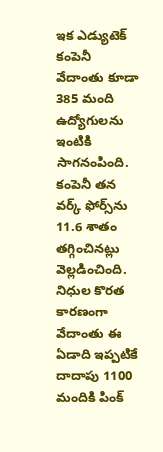ఇక ఎడ్యుటెక్‌ కంపెనీ వేదాంతు కూడా 385 మంది ఉద్యోగులను ఇంటికి సాగనంపింది. కంపెనీ తన వర్క్‌ ఫోర్స్‌ను 11.6 శాతం తగ్గించినట్లు వెల్లడించింది. నిధుల కొరత కారణంగా వేదాంతు ఈ ఏడాది ఇప్పటికే దాదాపు 1100 మందికి పింక్‌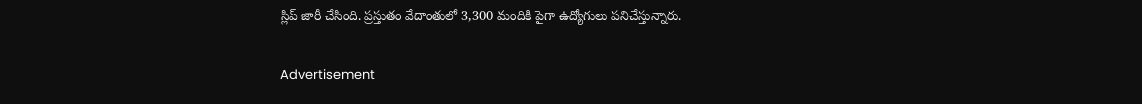స్లిప్‌ జారీ చేసింది. ప్రస్తుతం వేదాంతులో 3,300 మందికి పైగా ఉద్యోగులు పనిచేస్తున్నారు.

Advertisement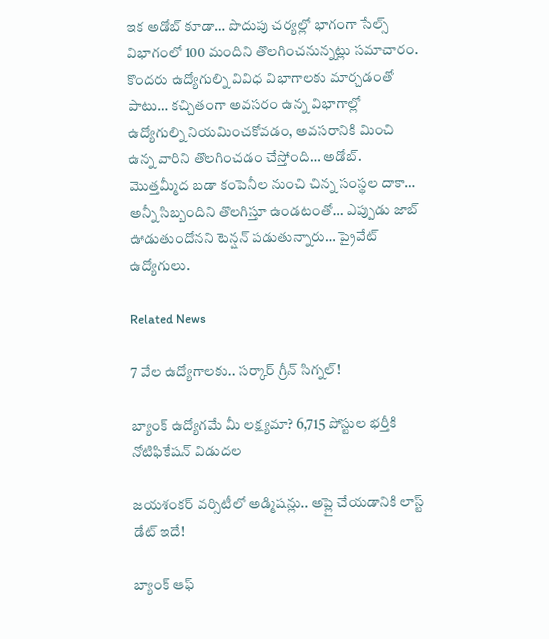ఇక అడోబ్ కూడా… పొదుపు చర్యల్లో భాగంగా సేల్స్ విభాగంలో 100 మందిని తొలగించనున్నట్లు సమాచారం. కొందరు ఉద్యోగుల్ని వివిధ విభాగాలకు మార్చడంతో పాటు… కచ్చితంగా అవసరం ఉన్న విభాగాల్లో ఉద్యోగుల్ని నియమించకోవడం, అవసరానికి మించి ఉన్న వారిని తొలగించడం చేస్తోంది… అడోబ్. మొత్తమ్మీద బడా కంపెనీల నుంచి చిన్న సంస్థల దాకా… అన్నీ సిబ్బందిని తొలగిస్తూ ఉండటంతో… ఎప్పుడు జాబ్ ఊడుతుందోనని టెన్షన్ పడుతున్నారు… ప్రైవేట్ ఉద్యోగులు.

Related News

7 వేల ఉద్యోగాలకు.. సర్కార్ గ్రీన్ సిగ్నల్!

బ్యాంక్ ఉద్యోగమే మీ లక్ష్యమా? 6,715 పోస్టుల భర్తీకి నోటిఫికేషన్ విడుదల

జయశంకర్ వర్సిటీలో అడ్మిషన్లు.. అప్లై చేయడానికి లాస్ట్ డేట్ ఇదే!

బ్యాంక్ ఆఫ్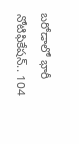బరోడాలో భారీ నోటిఫికేషన్.. 104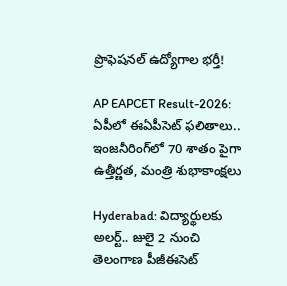ప్రొఫెషనల్ ఉద్యోగాల భర్తీ!

AP EAPCET Result-2026: ఏపీలో ఈఏపీసెట్ ఫలితాలు.. ఇంజనీరింగ్‌లో 70 శాతం పైగా ఉత్తీర్ణత, మంత్రి శుభాకాంక్షలు

Hyderabad: విద్యార్థులకు అలర్ట్.. జులై 2 నుంచి తెలంగాణ పీజీఈసెట్‌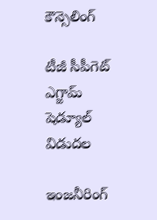కౌన్సెలింగ్

టీజీ సీపీగెట్ ఎగ్జామ్ షెడ్యూల్ విడుదల

ఇంజనీరింగ్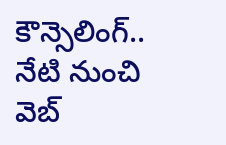కౌన్సెలింగ్.. నేటి నుంచి వెబ్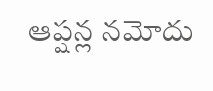ఆప్షన్ల నమోదు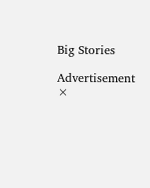Big Stories

Advertisement
×